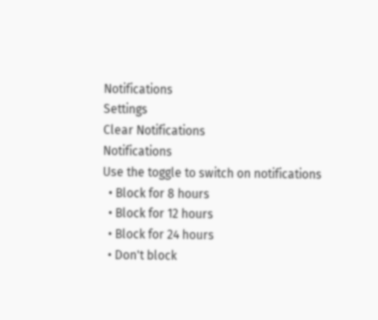Notifications
Settings
Clear Notifications
Notifications
Use the toggle to switch on notifications
  • Block for 8 hours
  • Block for 12 hours
  • Block for 24 hours
  • Don't block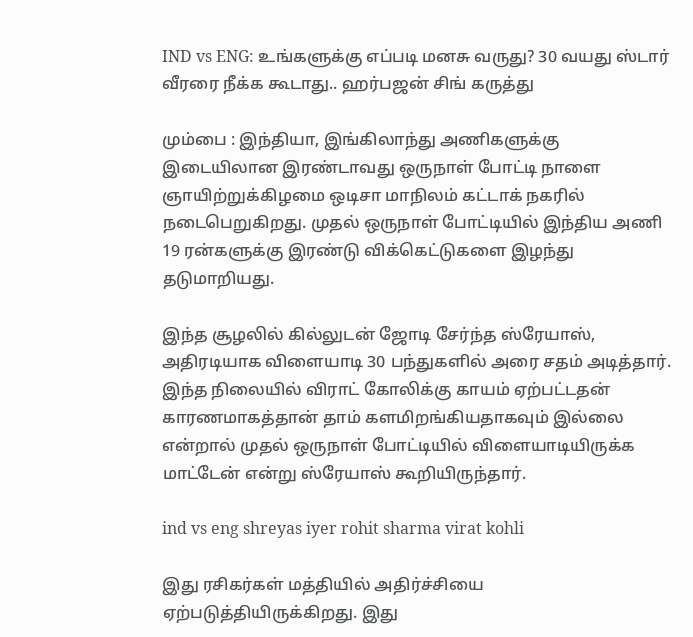IND vs ENG: உங்களுக்கு எப்படி மனசு வருது? 30 வயது ஸ்டார் வீரரை நீக்க கூடாது.. ஹர்பஜன் சிங் கருத்து

மும்பை : இந்தியா, இங்கிலாந்து அணிகளுக்கு இடையிலான இரண்டாவது ஒருநாள் போட்டி நாளை ஞாயிற்றுக்கிழமை ஒடிசா மாநிலம் கட்டாக் நகரில் நடைபெறுகிறது. முதல் ஒருநாள் போட்டியில் இந்திய அணி 19 ரன்களுக்கு இரண்டு விக்கெட்டுகளை இழந்து தடுமாறியது.

இந்த சூழலில் கில்லுடன் ஜோடி சேர்ந்த ஸ்ரேயாஸ், அதிரடியாக விளையாடி 30 பந்துகளில் அரை சதம் அடித்தார். இந்த நிலையில் விராட் கோலிக்கு காயம் ஏற்பட்டதன் காரணமாகத்தான் தாம் களமிறங்கியதாகவும் இல்லை என்றால் முதல் ஒருநாள் போட்டியில் விளையாடியிருக்க மாட்டேன் என்று ஸ்ரேயாஸ் கூறியிருந்தார்.

ind vs eng shreyas iyer rohit sharma virat kohli

இது ரசிகர்கள் மத்தியில் அதிர்ச்சியை ஏற்படுத்தியிருக்கிறது. இது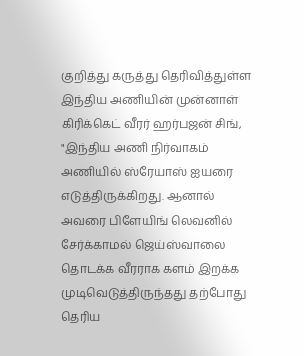குறித்து கருத்து தெரிவித்துள்ள இந்திய அணியின் முன்னாள் கிரிக்கெட் வீரர் ஹர்பஜன் சிங், "இந்திய அணி நிர்வாகம் அணியில் ஸ்ரேயாஸ் ஐயரை எடுத்திருக்கிறது. ஆனால் அவரை பிளேயிங் லெவனில் சேர்க்காமல் ஜெய்ஸ்வாலை தொடக்க வீரராக களம் இறக்க முடிவெடுத்திருந்தது தற்போது தெரிய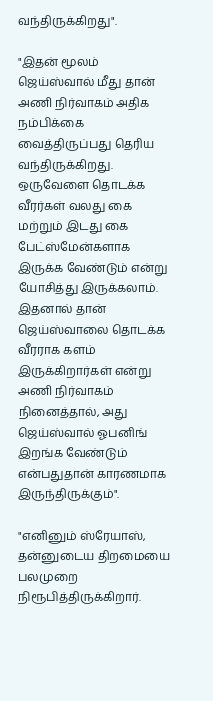வந்திருக்கிறது".

"இதன் மூலம் ஜெய்ஸ்வால் மீது தான் அணி நிர்வாகம் அதிக நம்பிக்கை வைத்திருப்பது தெரிய வந்திருக்கிறது. ஒருவேளை தொடக்க வீரர்கள் வலது கை மற்றும் இடது கை பேட்ஸ்மேன்களாக இருக்க வேண்டும் என்று யோசித்து இருக்கலாம். இதனால் தான் ஜெய்ஸ்வாலை தொடக்க வீரராக களம் இருக்கிறார்கள் என்று அணி நிர்வாகம் நினைத்தால், அது ஜெய்ஸ்வால் ஓபனிங் இறங்க வேண்டும் என்பதுதான் காரணமாக இருந்திருக்கும்".

"எனினும் ஸ்ரேயாஸ், தன்னுடைய திறமையை பலமுறை நிரூபித்திருக்கிறார்.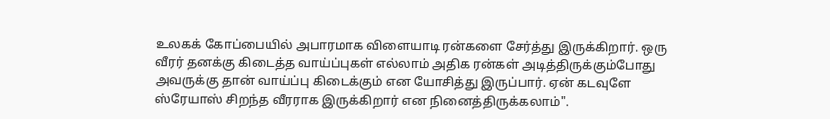உலகக் கோப்பையில் அபாரமாக விளையாடி ரன்களை சேர்த்து இருக்கிறார். ஒரு வீரர் தனக்கு கிடைத்த வாய்ப்புகள் எல்லாம் அதிக ரன்கள் அடித்திருக்கும்போது அவருக்கு தான் வாய்ப்பு கிடைக்கும் என யோசித்து இருப்பார். ஏன் கடவுளே ஸ்ரேயாஸ் சிறந்த வீரராக இருக்கிறார் என நினைத்திருக்கலாம்".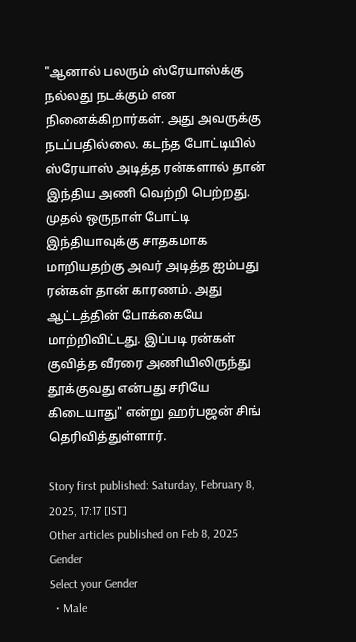"ஆனால் பலரும் ஸ்ரேயாஸ்க்கு நல்லது நடக்கும் என நினைக்கிறார்கள். அது அவருக்கு நடப்பதில்லை. கடந்த போட்டியில் ஸ்ரேயாஸ் அடித்த ரன்களால் தான் இந்திய அணி வெற்றி பெற்றது. முதல் ஒருநாள் போட்டி இந்தியாவுக்கு சாதகமாக மாறியதற்கு அவர் அடித்த ஐம்பது ரன்கள் தான் காரணம். அது ஆட்டத்தின் போக்கையே மாற்றிவிட்டது. இப்படி ரன்கள் குவித்த வீரரை அணியிலிருந்து தூக்குவது என்பது சரியே கிடையாது" என்று ஹர்பஜன் சிங் தெரிவித்துள்ளார்.

Story first published: Saturday, February 8, 2025, 17:17 [IST]
Other articles published on Feb 8, 2025
Gender
Select your Gender
  • Male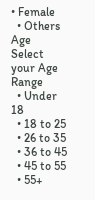• Female
  • Others
Age
Select your Age Range
  • Under 18
  • 18 to 25
  • 26 to 35
  • 36 to 45
  • 45 to 55
  • 55+